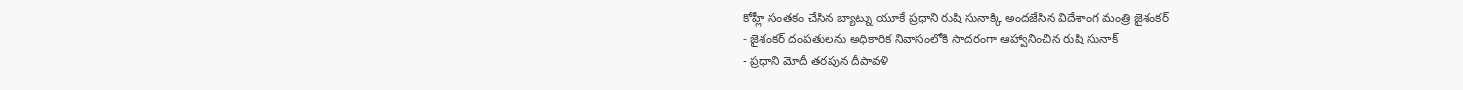కోహ్లీ సంతకం చేసిన బ్యాట్ను యూకే ప్రధాని రుషి సునాక్కి అందజేసిన విదేశాంగ మంత్రి జైశంకర్
- జైశంకర్ దంపతులను అధికారిక నివాసంలోకి సాదరంగా ఆహ్వానించిన రుషి సునాక్
- ప్రధాని మోదీ తరపున దీపావళి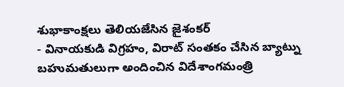శుభాకాంక్షలు తెలియజేసిన జైశంకర్
- వినాయకుడి విగ్రహం, విరాట్ సంతకం చేసిన బ్యాట్ను బహుమతులుగా అందించిన విదేశాంగమంత్రి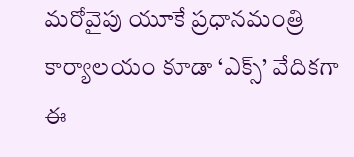మరోవైపు యూకే ప్రధానమంత్రి కార్యాలయం కూడా ‘ఎక్స్’ వేదికగా ఈ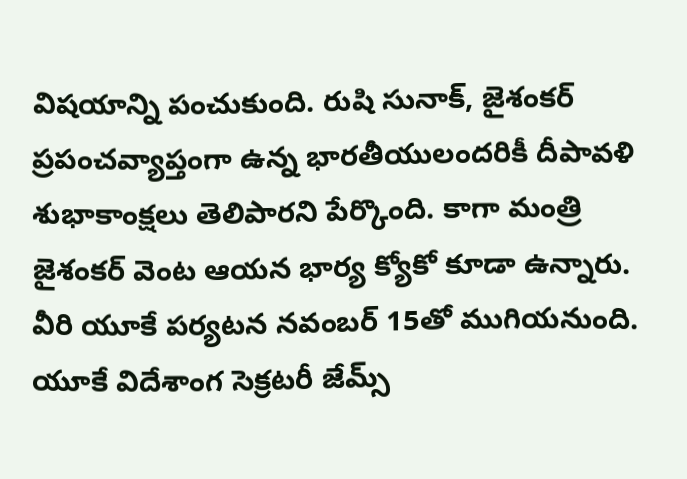విషయాన్ని పంచుకుంది. రుషి సునాక్, జైశంకర్ ప్రపంచవ్యాప్తంగా ఉన్న భారతీయులందరికీ దీపావళి శుభాకాంక్షలు తెలిపారని పేర్కొంది. కాగా మంత్రి జైశంకర్ వెంట ఆయన భార్య క్యోకో కూడా ఉన్నారు. వీరి యూకే పర్యటన నవంబర్ 15తో ముగియనుంది. యూకే విదేశాంగ సెక్రటరీ జేమ్స్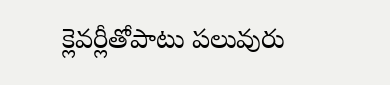క్లెవర్లీతోపాటు పలువురు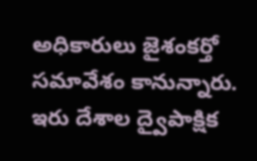అధికారులు జైశంకర్తో సమావేశం కానున్నారు. ఇరు దేశాల ద్వైపాక్షిక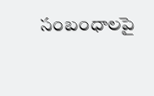సంబంధాలపై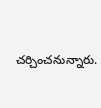చర్చించనున్నారు.